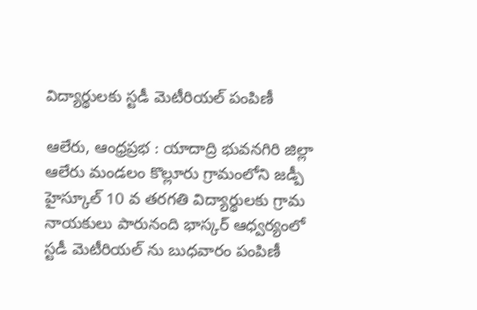విద్యార్థులకు స్టడీ మెటీరియల్ పంపిణీ

ఆలేరు, ఆంధ్రప్రభ : యాదాద్రి భువనగిరి జిల్లా ఆలేరు మండలం కొల్లూరు గ్రామంలోని జడ్పీ హైస్కూల్ 10 వ తరగతి విద్యార్థులకు గ్రామ నాయకులు పారునంది భాస్కర్ ఆధ్వర్యంలో స్టడీ మెటీరియల్ ను బుధవారం పంపిణీ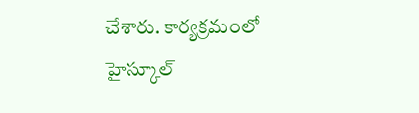చేశారు. కార్యక్రమంలో హైస్కూల్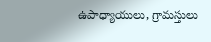ఉపాధ్యాయులు, గ్రామస్తులు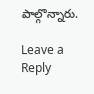పాల్గొన్నారు.

Leave a Reply